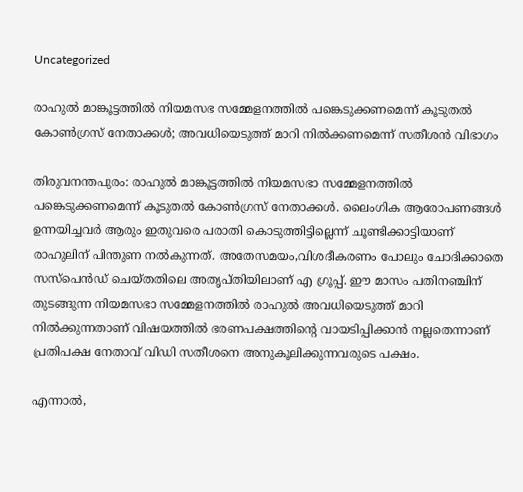Uncategorized

രാഹുൽ മാങ്കൂട്ടത്തിൽ നിയമസഭ സമ്മേളനത്തിൽ പങ്കെടുക്കണമെന്ന് കൂടുതൽ കോണ്‍ഗ്രസ് നേതാക്കള്‍; അവധിയെടുത്ത് മാറി നിൽക്കണമെന്ന് സതീശൻ വിഭാഗം

തിരുവനന്തപുരം: രാഹുൽ മാങ്കൂട്ടത്തിൽ നിയമസഭാ സമ്മേളനത്തിൽ പങ്കെടുക്കണമെന്ന് കൂടുതൽ കോണ്‍ഗ്രസ് നേതാക്കള്‍. ലൈംഗിക ആരോപണങ്ങള്‍ ഉന്നയിച്ചവര്‍ ആരും ഇതുവരെ പരാതി കൊടുത്തിട്ടില്ലെന്ന് ചൂണ്ടിക്കാട്ടിയാണ് രാഹുലിന് പിന്തുണ നൽകുന്നത്. അതേസമയം,വിശദീകരണം പോലും ചോദിക്കാതെ സസ്പെന്‍ഡ് ചെയ്തതിലെ അതൃപ്തിയിലാണ് എ ഗ്രൂപ്പ്. ഈ മാസം പതിനഞ്ചിന് തുടങ്ങുന്ന നിയമസഭാ സമ്മേളനത്തിൽ രാഹുൽ അവധിയെടുത്ത് മാറി നിൽക്കുന്നതാണ് വിഷയത്തിൽ ഭരണപക്ഷത്തിന്‍റെ വായടിപ്പിക്കാൻ നല്ലതെന്നാണ് പ്രതിപക്ഷ നേതാവ് വിഡി സതീശനെ അനുകൂലിക്കുന്നവരുടെ പക്ഷം.

എന്നാൽ,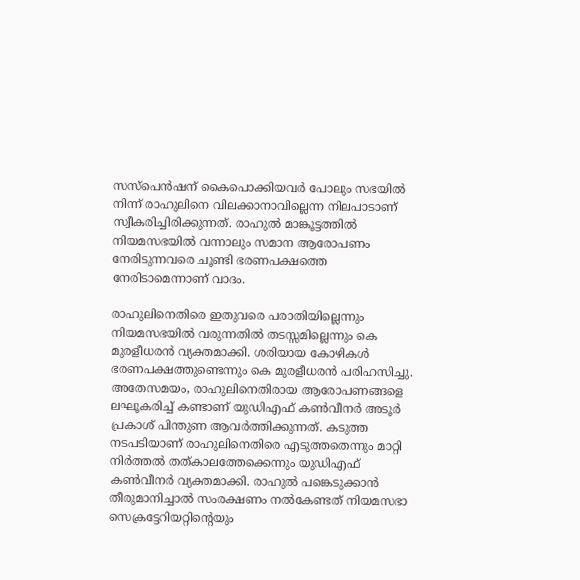സസ്പെന്‍ഷന് കൈപൊക്കിയവര്‍ പോലും സഭയിൽ നിന്ന് രാഹുലിനെ വിലക്കാനാവില്ലെന്ന നിലപാടാണ് സ്വീകരിച്ചിരിക്കുന്നത്. രാഹുൽ മാങ്കൂട്ടത്തിൽ നിയമസഭയിൽ വന്നാലും സമാന ആരോപണം നേരിടുന്നവരെ ചൂണ്ടി ഭരണപക്ഷത്തെ നേരിടാമെന്നാണ് വാദം.

രാഹുലിനെതിരെ ഇതുവരെ പരാതിയില്ലെന്നും നിയമസഭയിൽ വരുന്നതിൽ തടസ്സമില്ലെന്നും കെ മുരളീധരൻ വ്യക്തമാക്കി. ശരിയായ കോഴികള്‍ ഭരണപക്ഷത്തുണ്ടെന്നും കെ മുരളീധരൻ പരിഹസിച്ചു. അതേസമയം, രാഹുലിനെതിരായ ആരോപണങ്ങളെ ലഘൂകരിച്ച് കണ്ടാണ് യുഡിഎഫ് കണ്‍വീനര്‍ അടൂര്‍ പ്രകാശ് പിന്തുണ ആവര്‍ത്തിക്കുന്നത്. കടുത്ത നടപടിയാണ് രാഹുലിനെതിരെ എടുത്തതെന്നും മാറ്റി നിര്‍ത്തൽ തത്കാലത്തേക്കെന്നും യുഡിഎഫ് കണ്‍വീനര്‍ വ്യക്തമാക്കി. രാഹുൽ പങ്കെടുക്കാൻ തീരുമാനിച്ചാൽ സംരക്ഷണം നൽകേണ്ടത് നിയമസഭാ സെക്രട്ടേറിയറ്റിന്‍റെയും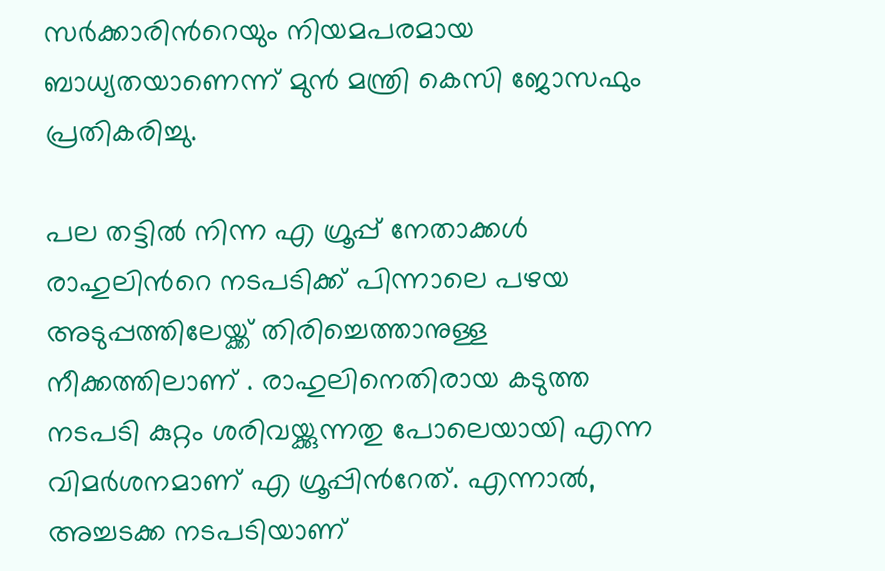സര്‍ക്കാരിന്‍റെയും നിയമപരമായ ബാധ്യതയാണെന്ന് മുന്‍ മന്ത്രി കെസി ജോസഫും പ്രതികരിച്ചു.

പല തട്ടിൽ നിന്ന എ ഗ്രൂപ്പ് നേതാക്കള്‍ രാഹുലിന്‍റെ നടപടിക്ക് പിന്നാലെ പഴയ അടുപ്പത്തിലേയ്ക്ക് തിരിച്ചെത്താനുള്ള നീക്കത്തിലാണ് . രാഹുലിന‍െതിരായ കടുത്ത നടപടി കുറ്റം ശരിവയ്ക്കുന്നതു പോലെയായി എന്ന വിമര്‍ശനമാണ് എ ഗ്രൂപ്പിന്‍റേത്. എന്നാൽ, അച്ചടക്ക നടപടിയാണ്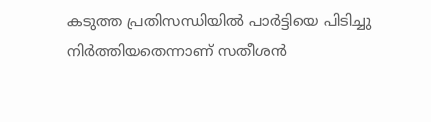കടുത്ത പ്രതിസന്ധിയിൽ പാര്‍ട്ടിയെ പിടിച്ചു നിര്‍ത്തിയതെന്നാണ് സതീശൻ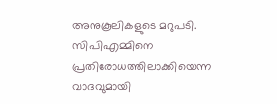അനുകൂലികളുടെ മറുപടി. സിപിഎമ്മിനെ പ്രതിരോധത്തിലാക്കിയെന്ന വാദവുമായി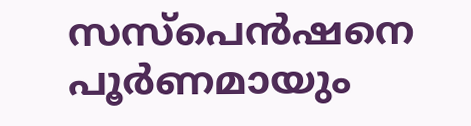സസ്പെന്‍ഷനെ പൂര്‍ണമായും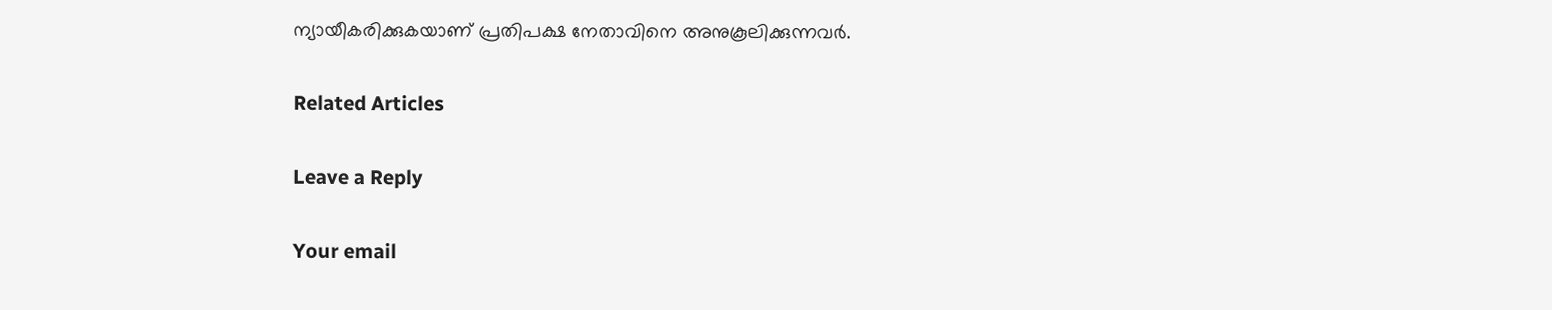ന്യായീകരിക്കുകയാണ് പ്രതിപക്ഷ നേതാവിനെ അനുകൂലിക്കുന്നവര്‍.

Related Articles

Leave a Reply

Your email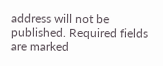address will not be published. Required fields are marked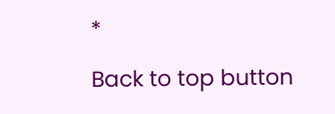*

Back to top button